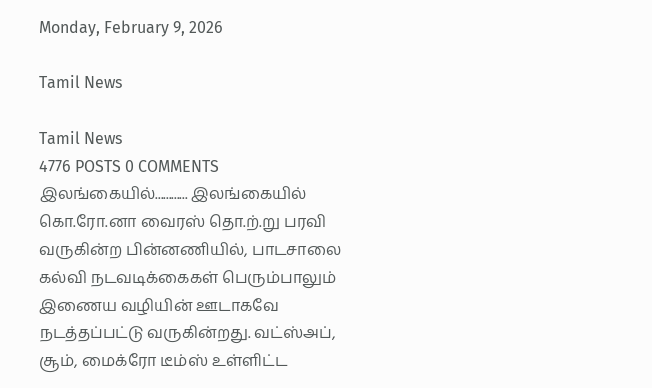Monday, February 9, 2026

Tamil News

Tamil News
4776 POSTS 0 COMMENTS
இலங்கையில்............ இலங்கையில் கொ.ரோ.னா வைரஸ் தொ.ற்.று பரவி வருகின்ற பின்னணியில், பாடசாலை கல்வி நடவடிக்கைகள் பெரும்பாலும் இணைய வழியின் ஊடாகவே நடத்தப்பட்டு வருகின்றது. வட்ஸ்அப், சூம், மைக்ரோ டீம்ஸ் உள்ளிட்ட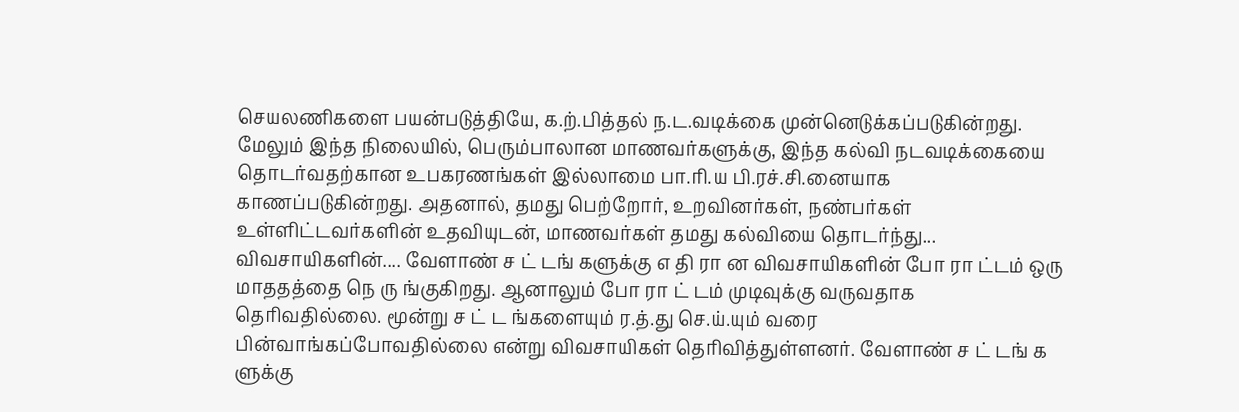செயலணிகளை பயன்படுத்தியே, க.ற்.பித்தல் ந.ட.வடிக்கை முன்னெடுக்கப்படுகின்றது. மேலும் இந்த நிலையில், பெரும்பாலான மாணவர்களுக்கு, இந்த கல்வி நடவடிக்கையை தொடர்வதற்கான உபகரணங்கள் இல்லாமை பா.ரி.ய பி.ரச்.சி.னையாக காணப்படுகின்றது. அதனால், தமது பெற்றோர், உறவினர்கள், நண்பர்கள் உள்ளிட்டவர்களின் உதவியுடன், மாணவர்கள் தமது கல்வியை தொடர்ந்து...
விவசாயிகளின்.... வேளாண் ச ட் டங் களுக்கு எ தி ரா ன விவசாயிகளின் போ ரா ட்டம் ஒரு மாததத்தை நெ ரு ங்குகிறது. ஆனாலும் போ ரா ட் டம் முடிவுக்கு வருவதாக தெரிவதில்லை. மூன்று ச ட் ட ங்களையும் ர.த்.து செ.ய்.யும் வரை பின்வாங்கப்போவதில்லை என்று விவசாயிகள் தெரிவித்துள்ளனர். வேளாண் ச ட் டங் க ளுக்கு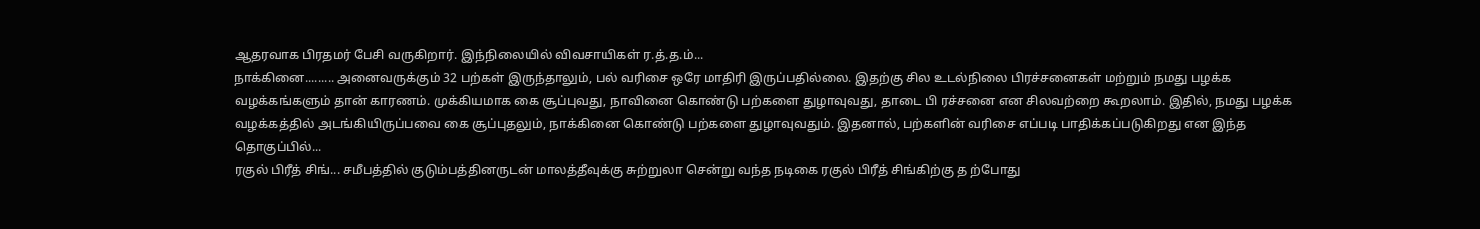ஆதரவாக பிரதமர் பேசி வருகிறார். இந்நிலையில் விவசாயிகள் ர.த்.த.ம்...
நாக்கினை......... அனைவருக்கும் 32 பற்கள் இருந்தாலும், பல் வரிசை ஒரே மாதிரி இருப்பதில்லை. இதற்கு சில உடல்நிலை பிரச்சனைகள் மற்றும் நமது பழக்க வழக்கங்களும் தான் காரணம். முக்கியமாக கை சூப்புவது, நாவினை கொண்டு பற்களை துழாவுவது, தாடை பி ரச்சனை என சிலவற்றை கூறலாம். இதில், நமது பழக்க வழக்கத்தில் அடங்கியிருப்பவை கை சூப்புதலும், நாக்கினை கொண்டு பற்களை துழாவுவதும். இதனால், பற்களின் வரிசை எப்படி பாதிக்கப்படுகிறது என இந்த தொகுப்பில்...
ரகுல் பிரீத் சிங்... சமீபத்தில் குடும்பத்தினருடன் மாலத்தீவுக்கு சுற்றுலா சென்று வந்த நடிகை ரகுல் பிரீத் சிங்கிற்கு த ற்போது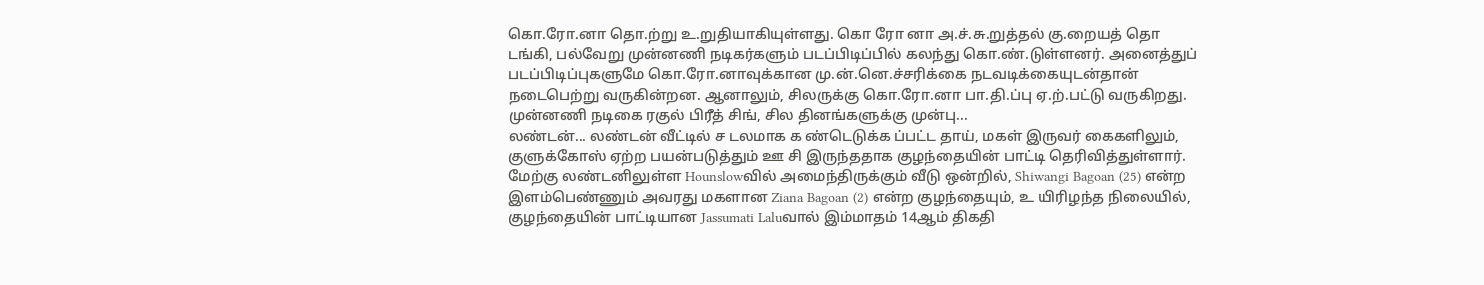கொ.ரோ.னா தொ.ற்று உ.றுதியாகியுள்ளது. கொ ரோ னா அ.ச்.சு.றுத்தல் கு.றையத் தொ டங்கி, பல்வேறு முன்னணி நடிகர்களும் படப்பிடிப்பில் கலந்து கொ.ண்.டுள்ளனர். அனைத்துப் படப்பிடிப்புகளுமே கொ.ரோ.னாவுக்கான மு.ன்.னெ.ச்சரிக்கை நடவடிக்கையுடன்தான் நடைபெற்று வருகின்றன. ஆனாலும், சிலருக்கு கொ.ரோ.னா பா.தி.ப்பு ஏ.ற்.பட்டு வருகிறது. முன்னணி நடிகை ரகுல் பிரீத் சிங், சில தினங்களுக்கு முன்பு...
லண்டன்... லண்டன் வீட்டில் ச டலமாக க ண்டெடுக்க ப்பட்ட தாய், மகள் இருவர் கைகளிலும், குளுக்கோஸ் ஏற்ற பயன்படுத்தும் ஊ சி இருந்ததாக குழந்தையின் பாட்டி தெரிவித்துள்ளார். மேற்கு லண்டனிலுள்ள Hounslowவில் அமைந்திருக்கும் வீடு ஒன்றில், Shiwangi Bagoan (25) என்ற இளம்பெண்ணும் அவரது மகளான Ziana Bagoan (2) என்ற குழந்தையும், உ யிரிழந்த நிலையில், குழந்தையின் பாட்டியான Jassumati Laluவால் இம்மாதம் 14ஆம் திகதி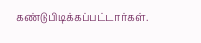கண்டுபிடிக்கப்பட்டார்கள்.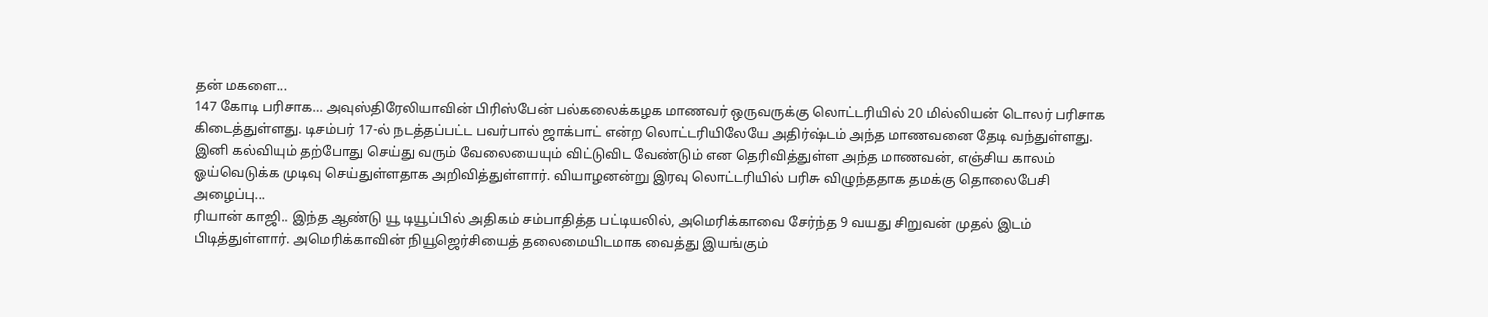தன் மகளை...
147 கோடி பரிசாக… அவுஸ்திரேலியாவின் பிரிஸ்பேன் பல்கலைக்கழக மாணவர் ஒருவருக்கு லொட்டரியில் 20 மில்லியன் டொலர் பரிசாக கிடைத்துள்ளது. டிசம்பர் 17-ல் நடத்தப்பட்ட பவர்பால் ஜாக்பாட் என்ற லொட்டரியிலேயே அதிர்ஷ்டம் அந்த மாணவனை தேடி வந்துள்ளது. இனி கல்வியும் தற்போது செய்து வரும் வேலையையும் விட்டுவிட வேண்டும் என தெரிவித்துள்ள அந்த மாணவன், எஞ்சிய காலம் ஓய்வெடுக்க முடிவு செய்துள்ளதாக அறிவித்துள்ளார். வியாழனன்று இரவு லொட்டரியில் பரிசு விழுந்ததாக தமக்கு தொலைபேசி அழைப்பு...
ரியான் காஜி.. இந்த ஆண்டு யூ டியூப்பில் அதிகம் சம்பாதித்த பட்டியலில், அமெரிக்காவை சேர்ந்த 9 வயது சிறுவன் முதல் இடம் பிடித்துள்ளார். அமெரிக்காவின் நியூஜெர்சியைத் தலைமையிடமாக வைத்து இயங்கும்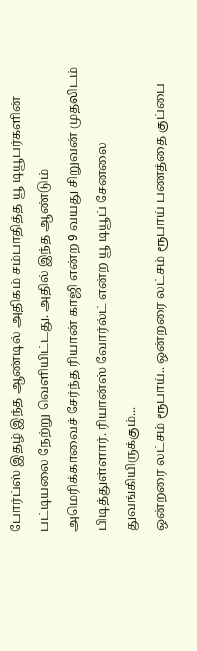போர்ப்ஸ் இதழ் இந்த ஆண்டில் அதிகம் சம்பாதித்த யூ டியூபர்களின் பட்டியலை நேற்று வெளியிட்டது. அதில் இந்த ஆண்டும் அமெரிக்காவைச் சேர்ந்த ரியான் காஜி என்ற 9 வயது சிறுவன் முதலிடம் பிடித்துள்ளார். ரியான்ஸ் வோர்ல்ட் என்ற யூ டியூப் சேனலை துவங்கியிருக்கும்...
ஒன்றரை லட்சம் ரூபாய்.. ஒன்றரை லட்சம் ரூபாய் பணத்தை குப்பை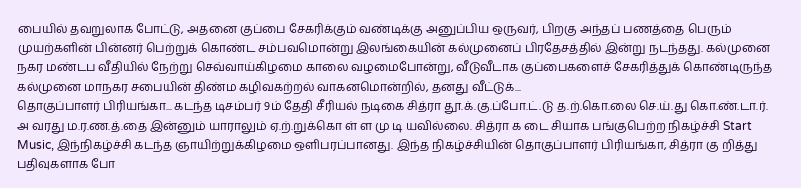பையில் தவறுலாக போட்டு, அதனை குப்பை சேகரிக்கும் வண்டிக்கு அனுப்பிய ஒருவர், பிறகு அந்தப் பணத்தை பெரும் முயற்களின் பின்னர் பெற்றுக் கொண்ட சம்பவமொன்று இலங்கையின் கல்முனைப் பிரதேசத்தில் இன்று நடந்தது. கல்முனை நகர மண்டப வீதியில் நேற்று செவ்வாய்கிழமை காலை வழமைபோன்று, வீடுவீடாக குப்பைகளைச் சேகரித்துக் கொண்டிருந்த கல்முனை மாநகர சபையின் திண்ம கழிவகற்றல் வாகனமொன்றில், தனது வீட்டுக்...
தொகுப்பாளர் பிரியங்கா... கடந்த டிசம்பர் 9ம் தேதி சீரியல் நடிகை சித்ரா தூ.க்.கு.ப்போ.ட்.டு த.ற்.கொ.லை செ.ய்.து கொ.ண்.டா.ர். அ வரது ம.ர.ண.த்.தை இன்னும் யாராலும் ஏ.ற்.றுக்கொ ள் ள மு டி யவில்லை. சித்ரா க டை சியாக பங்குபெற்ற நிகழ்ச்சி Start Music, இந்நிகழ்ச்சி கடந்த ஞாயிற்றுக்கிழமை ஒளிபரப்பானது. இந்த நிகழ்ச்சியின் தொகுப்பாளர் பிரியங்கா, சித்ரா கு றித்து பதிவுகளாக போ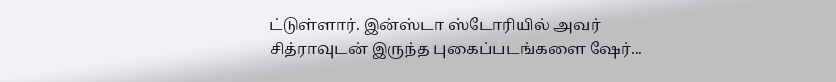ட்டுள்ளார். இன்ஸ்டா ஸ்டோரியில் அவர் சித்ராவுடன் இருந்த புகைப்படங்களை ஷேர்...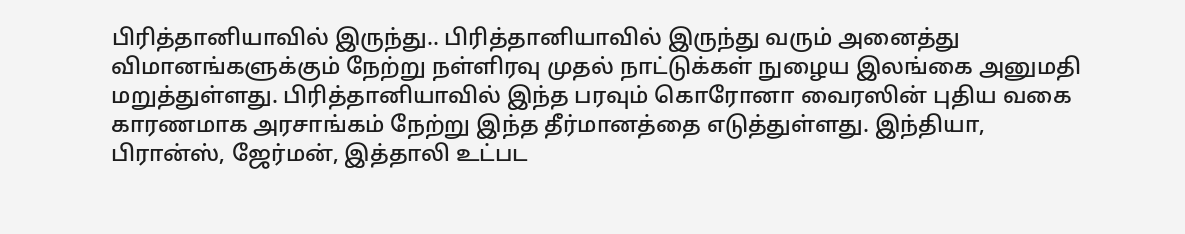பிரித்தானியாவில் இருந்து.. பிரித்தானியாவில் இருந்து வரும் அனைத்து விமானங்களுக்கும் நேற்று நள்ளிரவு முதல் நாட்டுக்கள் நுழைய இலங்கை அனுமதி மறுத்துள்ளது. பிரித்தானியாவில் இந்த பரவும் கொரோனா வைரஸின் புதிய வகை காரணமாக அரசாங்கம் நேற்று இந்த தீர்மானத்தை எடுத்துள்ளது. இந்தியா, பிரான்ஸ், ஜேர்மன், இத்தாலி உட்பட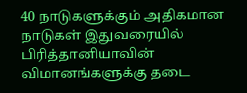40 நாடுகளுக்கும் அதிகமான நாடுகள் இதுவரையில் பிரித்தானியாவின் விமானங்களுக்கு தடை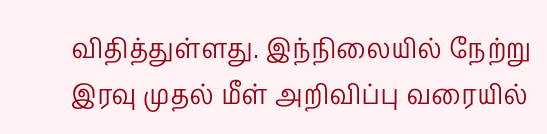விதித்துள்ளது. இந்நிலையில் நேற்று இரவு முதல் மீள் அறிவிப்பு வரையில்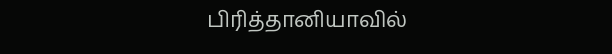பிரித்தானியாவில்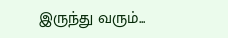இருந்து வரும்...